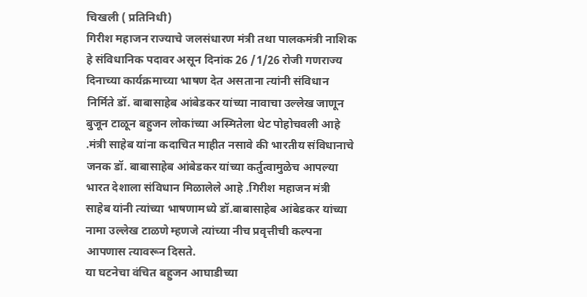चिखली ( प्रतिनिधी)
गिरीश महाजन राज्याचे जलसंधारण मंत्री तथा पालकमंत्री नाशिक हे संविधानिक पदावर असून दिनांक 26 /1/26 रोजी गणराज्य दिनाच्या कार्यक्रमाच्या भाषण देत असताना त्यांनी संविधान निर्मिते डॉ. बाबासाहेब आंबेडकर यांच्या नावाचा उल्लेख जाणून बुजून टाळून बहुजन लोकांच्या अस्मितेला थेट पोहोचवली आहे .मंत्री साहेब यांना कदाचित माहीत नसावे की भारतीय संविधानाचे जनक डॉ. बाबासाहेब आंबेडकर यांच्या कर्तुत्वामुळेच आपल्या भारत देशाला संविधान मिळालेले आहे .गिरीश महाजन मंत्री साहेब यांनी त्यांच्या भाषणामध्ये डॉ.बाबासाहेब आंबेडकर यांच्या नामा उल्लेख टाळणे म्हणजे त्यांच्या नीच प्रवृत्तीची कल्पना आपणास त्यावरून दिसते.
या घटनेचा वंचित बहुजन आघाडीच्या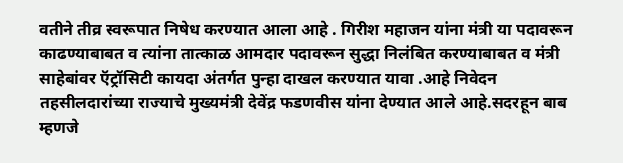वतीने तीव्र स्वरूपात निषेध करण्यात आला आहे . गिरीश महाजन यांना मंत्री या पदावरून काढण्याबाबत व त्यांना तात्काळ आमदार पदावरून सुद्धा निलंबित करण्याबाबत व मंत्री साहेबांवर ऍट्रॉसिटी कायदा अंतर्गत पुन्हा दाखल करण्यात यावा .आहे निवेदन तहसीलदारांच्या राज्याचे मुख्यमंत्री देवेंद्र फडणवीस यांना देण्यात आले आहे.सदरहून बाब म्हणजे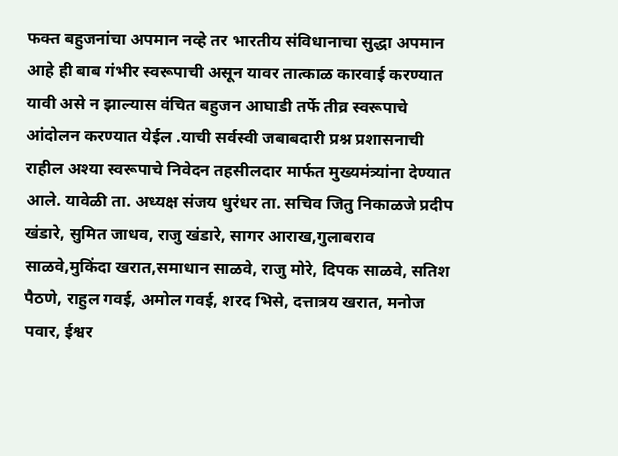फक्त बहुजनांचा अपमान नव्हे तर भारतीय संविधानाचा सुद्धा अपमान आहे ही बाब गंभीर स्वरूपाची असून यावर तात्काळ कारवाई करण्यात यावी असे न झाल्यास वंचित बहुजन आघाडी तर्फे तीव्र स्वरूपाचे आंदोलन करण्यात येईल .याची सर्वस्वी जबाबदारी प्रश्न प्रशासनाची राहील अश्या स्वरूपाचे निवेदन तहसीलदार मार्फत मुख्यमंत्र्यांना देण्यात आले. यावेळी ता. अध्यक्ष संजय धुरंधर ता. सचिव जितु निकाळजे प्रदीप खंडारे, सुमित जाधव, राजु खंडारे, सागर आराख,गुलाबराव साळवे,मुकिंदा खरात,समाधान साळवे, राजु मोरे, दिपक साळवे, सतिश पैठणे, राहुल गवई, अमोल गवई, शरद भिसे, दत्तात्रय खरात, मनोज पवार, ईश्वर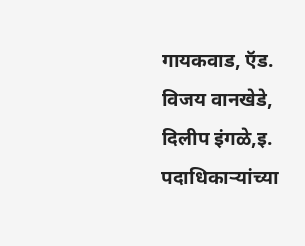गायकवाड, ऍड. विजय वानखेडे, दिलीप इंगळे,इ. पदाधिकाऱ्यांच्या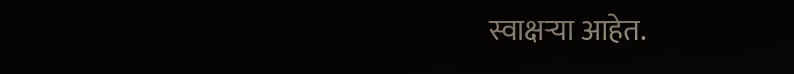स्वाक्षऱ्या आहेत.